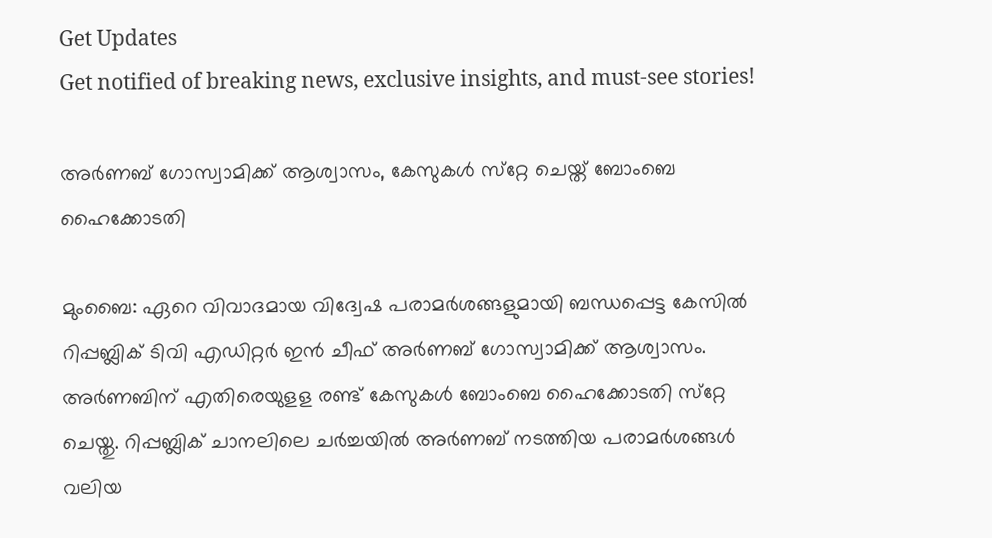Get Updates
Get notified of breaking news, exclusive insights, and must-see stories!

അർണബ് ഗോസ്വാമിക്ക് ആശ്വാസം, കേസുകൾ സ്‌റ്റേ ചെയ്ത് ബോംബെ ഹൈക്കോടതി

മുംബൈ: ഏറെ വിവാദമായ വിദ്വേഷ പരാമര്‍ശങ്ങളുമായി ബന്ധപ്പെട്ട കേസില്‍ റിപ്പബ്ലിക് ടിവി എഡിറ്റര്‍ ഇന്‍ ചീഫ് അര്‍ണബ് ഗോസ്വാമിക്ക് ആശ്വാസം. അര്‍ണബിന് എതിരെയുളള രണ്ട് കേസുകള്‍ ബോംബെ ഹൈക്കോടതി സ്‌റ്റേ ചെയ്തു. റിപ്പബ്ലിക് ചാനലിലെ ചര്‍ച്ചയില്‍ അര്‍ണബ് നടത്തിയ പരാമര്‍ശങ്ങള്‍ വലിയ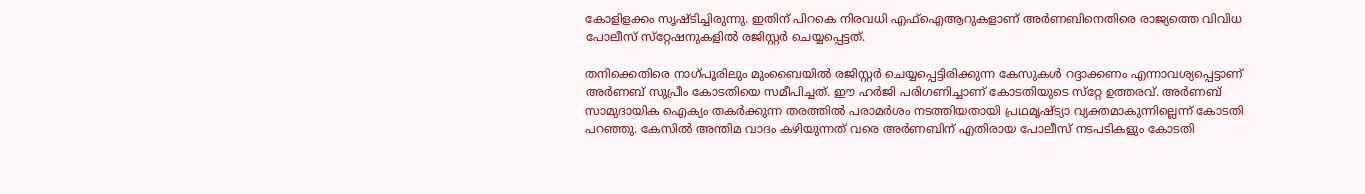കോളിളക്കം സൃഷ്ടിച്ചിരുന്നു. ഇതിന് പിറകെ നിരവധി എഫ്‌ഐആറുകളാണ് അര്‍ണബിനെതിരെ രാജ്യത്തെ വിവിധ പോലീസ് സ്‌റ്റേഷനുകളില്‍ രജിസ്റ്റര്‍ ചെയ്യപ്പെട്ടത്.

തനിക്കെതിരെ നാഗ്പൂരിലും മുംബൈയില്‍ രജിസ്റ്റര്‍ ചെയ്യപ്പെട്ടിരിക്കുന്ന കേസുകള്‍ റദ്ദാക്കണം എന്നാവശ്യപ്പെട്ടാണ് അര്‍ണബ് സുപ്രീം കോടതിയെ സമീപിച്ചത്. ഈ ഹര്‍ജി പരിഗണിച്ചാണ് കോടതിയുടെ സ്‌റ്റേ ഉത്തരവ്. അര്‍ണബ് സാമുദായിക ഐക്യം തകര്‍ക്കുന്ന തരത്തില്‍ പരാമര്‍ശം നടത്തിയതായി പ്രഥമൃഷ്ട്യാ വ്യക്തമാകുന്നില്ലെന്ന് കോടതി പറഞ്ഞു. കേസില്‍ അന്തിമ വാദം കഴിയുന്നത് വരെ അര്‍ണബിന് എതിരായ പോലീസ് നടപടികളും കോടതി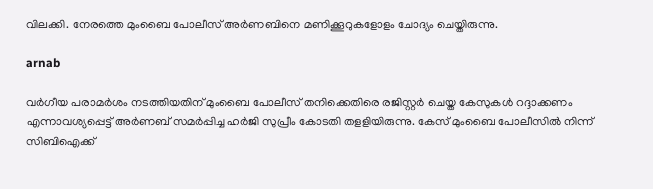വിലക്കി. നേരത്തെ മുംബൈ പോലീസ് അര്‍ണബിനെ മണിക്കൂറുകളോളം ചോദ്യം ചെയ്തിരുന്നു.

arnab

വര്‍ഗീയ പരാമര്‍ശം നടത്തിയതിന് മുംബൈ പോലീസ് തനിക്കെതിരെ രജിസ്റ്റര്‍ ചെയ്ത കേസുകള്‍ റദ്ദാക്കണം എന്നാവശ്യപ്പെട്ട് അര്‍ണബ് സമര്‍പ്പിച്ച ഹര്‍ജി സുപ്രീം കോടതി തളളിയിരുന്നു. കേസ് മുംബൈ പോലീസില്‍ നിന്ന് സിബിഐക്ക്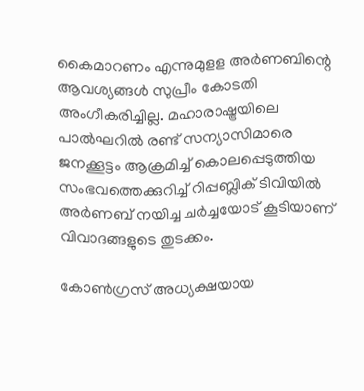കൈമാറണം എന്നുമുളള അര്‍ണബിന്റെ ആവശ്യങ്ങള്‍ സുപ്രീം കോടതി അംഗീകരിച്ചില്ല. മഹാരാഷ്ട്രയിലെ പാല്‍ഘറില്‍ രണ്ട് സന്യാസിമാരെ ജനക്കൂട്ടം ആക്രമിച്ച് കൊലപ്പെടുത്തിയ സംഭവത്തെക്കുറിച്ച് റിപ്പബ്ലിക് ടിവിയില്‍ അര്‍ണബ് നയിച്ച ചര്‍ച്ചയോട് കൂടിയാണ് വിവാദങ്ങളുടെ തുടക്കം.

കോണ്‍ഗ്രസ് അധ്യക്ഷയായ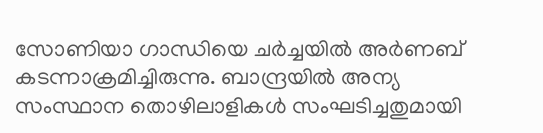സോണിയാ ഗാന്ധിയെ ചര്‍ച്ചയില്‍ അര്‍ണബ് കടന്നാക്രമിച്ചിരുന്നു. ബാന്ദ്രയിൽ അന്യ സംസ്ഥാന തൊഴിലാളികൾ സംഘടിച്ചതുമായി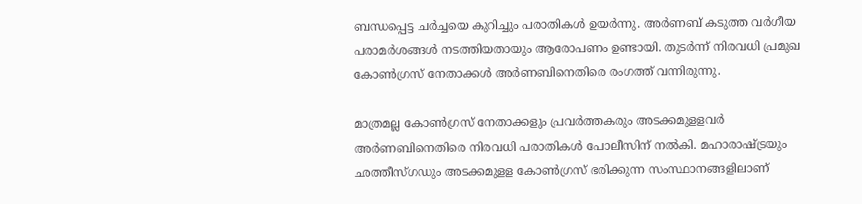ബന്ധപ്പെട്ട ചർച്ചയെ കുറിച്ചും പരാതികൾ ഉയർന്നു. അര്‍ണബ് കടുത്ത വര്‍ഗീയ പരാമര്‍ശങ്ങള്‍ നടത്തിയതായും ആരോപണം ഉണ്ടായി. തുടര്‍ന്ന് നിരവധി പ്രമുഖ കോണ്‍ഗ്രസ് നേതാക്കള്‍ അര്‍ണബിനെതിരെ രംഗത്ത് വന്നിരുന്നു.

മാത്രമല്ല കോണ്‍ഗ്രസ് നേതാക്കളും പ്രവര്‍ത്തകരും അടക്കമുളളവർ അര്‍ണബിനെതിരെ നിരവധി പരാതികള്‍ പോലീസിന് നല്‍കി. മഹാരാഷ്ട്രയും ഛത്തീസ്ഗഡും അടക്കമുളള കോണ്‍ഗ്രസ് ഭരിക്കുന്ന സംസ്ഥാനങ്ങളിലാണ്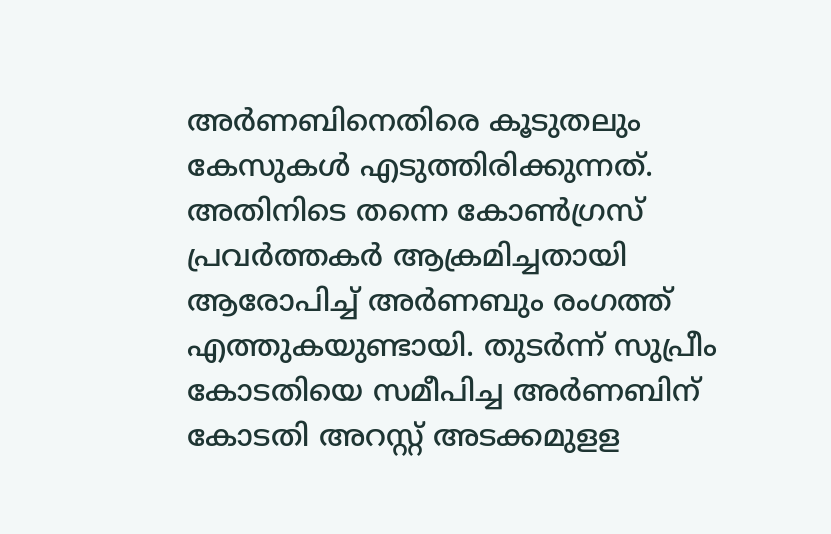അര്‍ണബിനെതിരെ കൂടുതലും കേസുകള്‍ എടുത്തിരിക്കുന്നത്. അതിനിടെ തന്നെ കോണ്‍ഗ്രസ് പ്രവര്‍ത്തകര്‍ ആക്രമിച്ചതായി ആരോപിച്ച് അര്‍ണബും രംഗത്ത് എത്തുകയുണ്ടായി. തുടര്‍ന്ന് സുപ്രീം കോടതിയെ സമീപിച്ച അര്‍ണബിന് കോടതി അറസ്റ്റ് അടക്കമുളള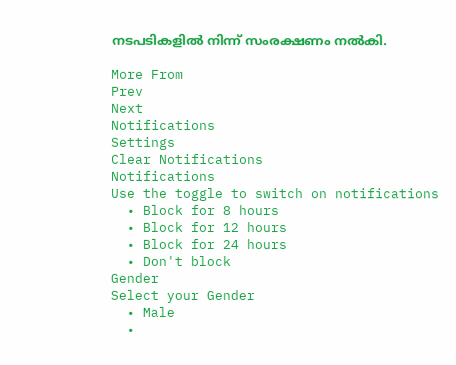നടപടികളില്‍ നിന്ന് സംരക്ഷണം നല്‍കി.

More From
Prev
Next
Notifications
Settings
Clear Notifications
Notifications
Use the toggle to switch on notifications
  • Block for 8 hours
  • Block for 12 hours
  • Block for 24 hours
  • Don't block
Gender
Select your Gender
  • Male
  •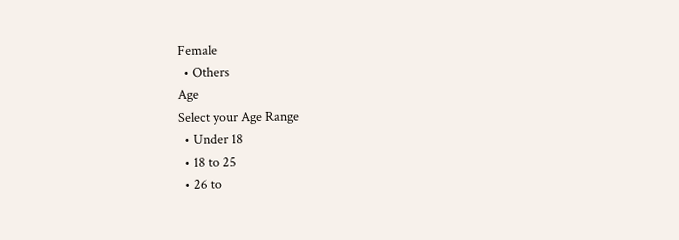Female
  • Others
Age
Select your Age Range
  • Under 18
  • 18 to 25
  • 26 to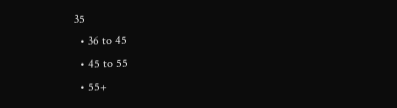35
  • 36 to 45
  • 45 to 55
  • 55+